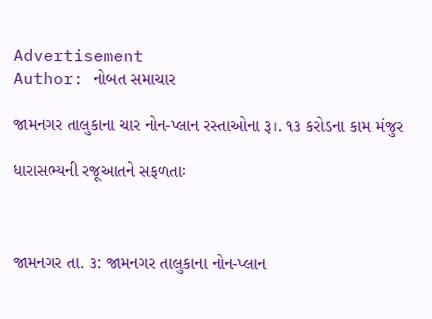Advertisement
Author: નોબત સમાચાર

જામનગર તાલુકાના ચાર નોન-પ્લાન રસ્તાઓના રૂ।. ૧૩ કરોડના કામ મંજુર

ધારાસભ્યની રજૂઆતને સફળતાઃ



જામનગર તા. ૩: જામનગર તાલુકાના નોન-પ્લાન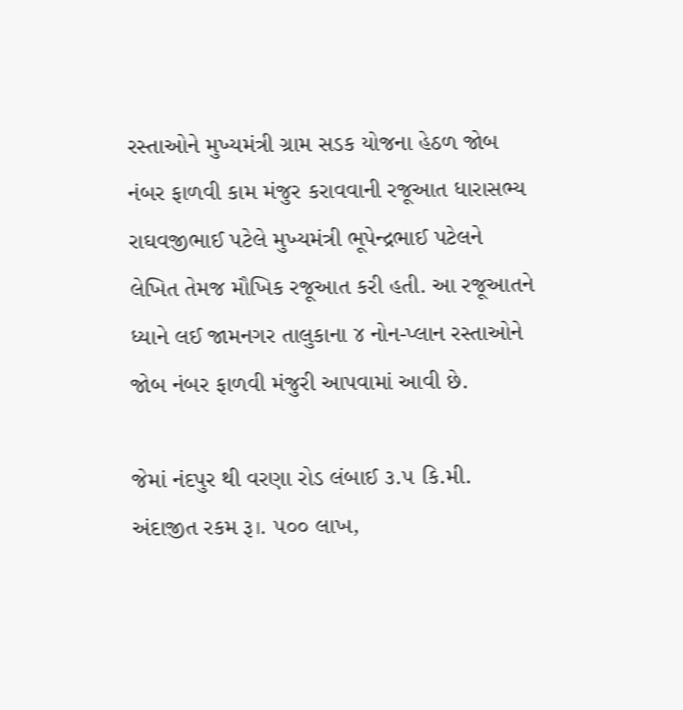રસ્તાઓને મુખ્યમંત્રી ગ્રામ સડક યોજના હેઠળ જોબ નંબર ફાળવી કામ મંજુર કરાવવાની રજૂઆત ધારાસભ્ય રાઘવજીભાઈ પટેલે મુખ્યમંત્રી ભૂપેન્દ્રભાઈ પટેલને લેખિત તેમજ મૌખિક રજૂઆત કરી હતી. આ રજૂઆતને ધ્યાને લઈ જામનગર તાલુકાના ૪ નોન-પ્લાન રસ્તાઓને જોબ નંબર ફાળવી મંજુરી આપવામાં આવી છે.

જેમાં નંદપુર થી વરણા રોડ લંબાઈ ૩.૫ કિ.મી. અંદાજીત રકમ રૂ।. ૫૦૦ લાખ,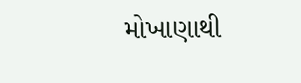મોખાણાથી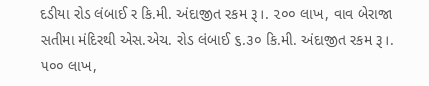દડીયા રોડ લંબાઈ ર કિ.મી. અંદાજીત રકમ રૂ।. ૨૦૦ લાખ, વાવ બેરાજા સતીમા મંદિરથી એસ.એચ. રોડ લંબાઈ ૬.૩૦ કિ.મી. અંદાજીત રકમ રૂ।. ૫૦૦ લાખ,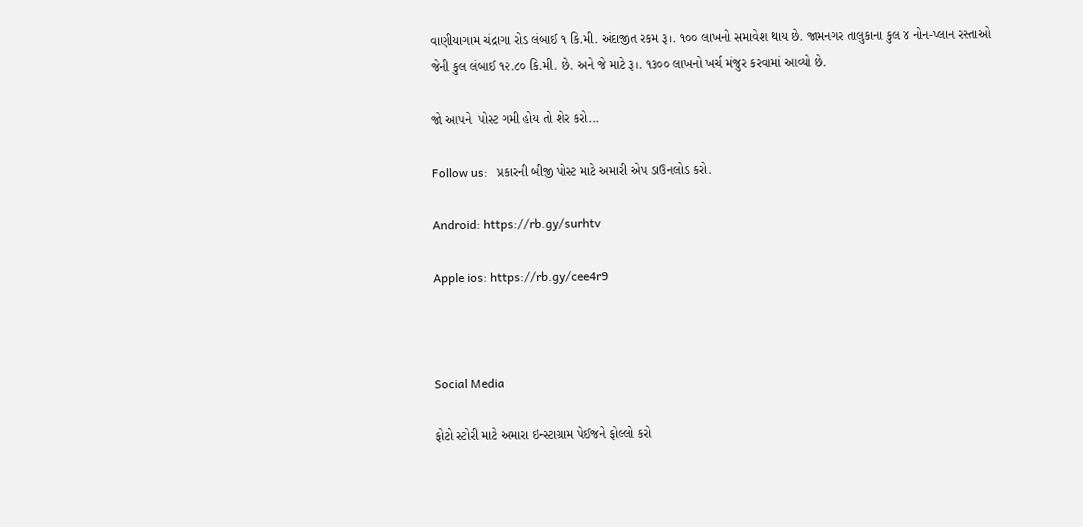વાણીયાગામ ચંદ્રાગા રોડ લંબાઈ ૧ કિ.મી. અંદાજીત રકમ રૂ।. ૧૦૦ લાખનો સમાવેશ થાય છે. જામનગર તાલુકાના કુલ ૪ નોન-પ્લાન રસ્તાઓ જેની કુલ લંબાઈ ૧૨.૮૦ કિ.મી. છે. અને જે માટે રૂ।. ૧૩૦૦ લાખનો ખર્ચ મંજુર કરવામાં આવ્યો છે.

જો આપને  પોસ્ટ ગમી હોય તો શેર કરો...

Follow us:   પ્રકારની બીજી પોસ્ટ માટે અમારી એપ ડાઉનલોડ કરો.

Android: https://rb.gy/surhtv

Apple ios: https://rb.gy/cee4r9



Social Media

ફોટો સ્ટોરી માટે અમારા ઇન્સ્ટાગ્રામ પેઈજને ફોલ્લો કરો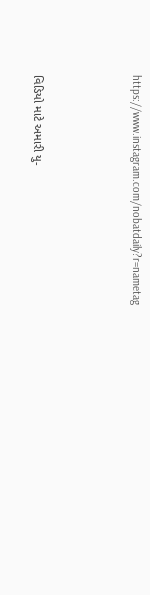https://www.instagram.com/nobatdaily?r=nametag



વિડિયો માટે અમારી યુ-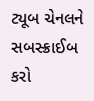ટ્યૂબ ચેનલને સબસ્ક્રાઈબ કરો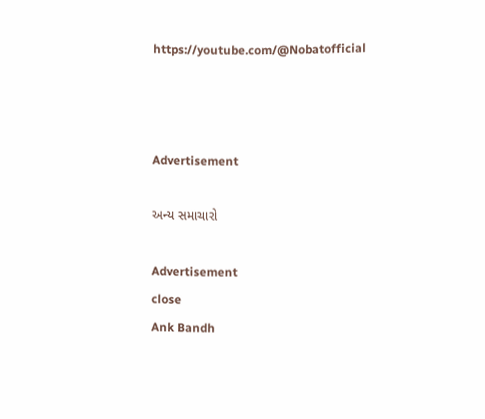https://youtube.com/@Nobatofficial



Advertisement

અન્ય સમાચારો

Advertisement
close
Ank Bandh